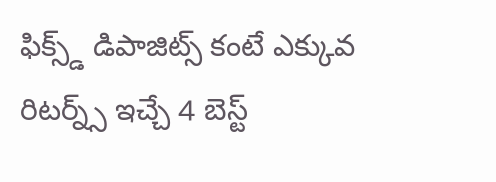ఫిక్స్డ్ డిపాజిట్స్ కంటే ఎక్కువ రిటర్న్స్ ఇచ్చే 4 బెస్ట్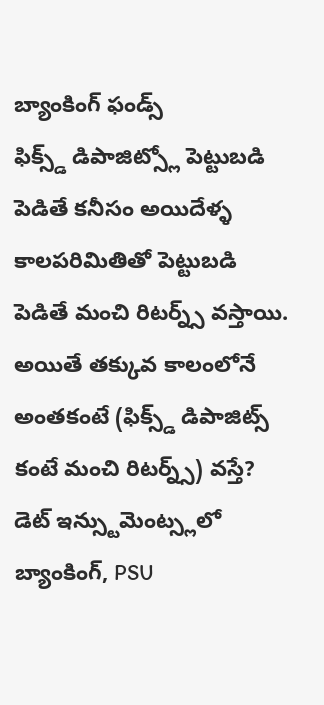బ్యాంకింగ్ ఫండ్స్
ఫిక్స్డ్ డిపాజిట్స్లో పెట్టుబడి పెడితే కనీసం అయిదేళ్ళ కాలపరిమితితో పెట్టుబడి పెడితే మంచి రిటర్న్స్ వస్తాయి. అయితే తక్కువ కాలంలోనే అంతకంటే (ఫిక్స్డ్ డిపాజిట్స్ కంటే మంచి రిటర్న్స్) వస్తే? డెట్ ఇన్స్టుమెంట్స్లలో బ్యాంకింగ్, PSU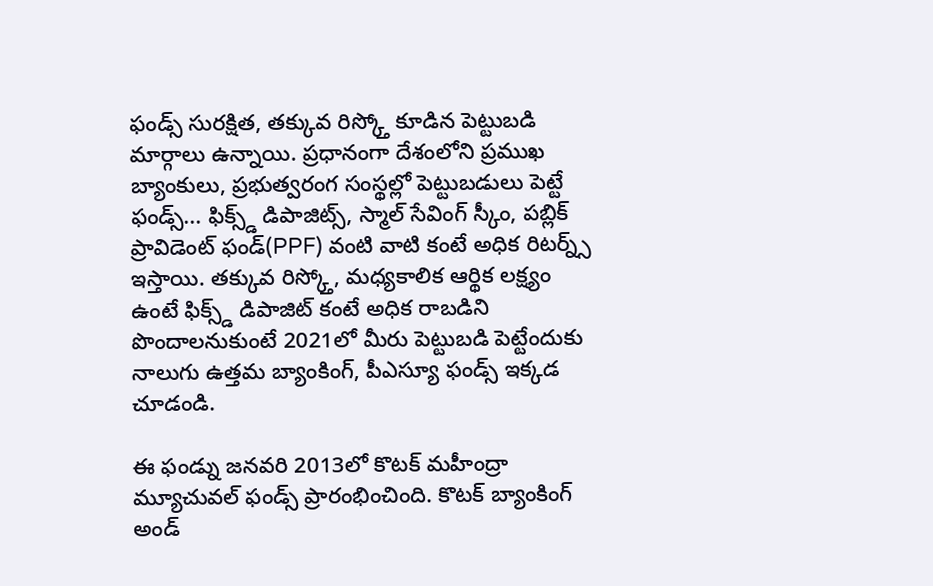ఫండ్స్ సురక్షిత, తక్కువ రిస్క్తో కూడిన పెట్టుబడి మార్గాలు ఉన్నాయి. ప్రధానంగా దేశంలోని ప్రముఖ బ్యాంకులు, ప్రభుత్వరంగ సంస్థల్లో పెట్టుబడులు పెట్టే ఫండ్స్... ఫిక్స్డ్ డిపాజిట్స్, స్మాల్ సేవింగ్ స్కీం, పబ్లిక్ ప్రావిడెంట్ ఫండ్(PPF) వంటి వాటి కంటే అధిక రిటర్న్స్ ఇస్తాయి. తక్కువ రిస్క్తో, మధ్యకాలిక ఆర్థిక లక్ష్యం ఉంటే ఫిక్స్డ్ డిపాజిట్ కంటే అధిక రాబడిని పొందాలనుకుంటే 2021లో మీరు పెట్టుబడి పెట్టేందుకు నాలుగు ఉత్తమ బ్యాంకింగ్, పీఎస్యూ ఫండ్స్ ఇక్కడ చూడండి.

ఈ ఫండ్ను జనవరి 2013లో కొటక్ మహీంద్రా మ్యూచువల్ ఫండ్స్ ప్రారంభించింది. కొటక్ బ్యాంకింగ్ అండ్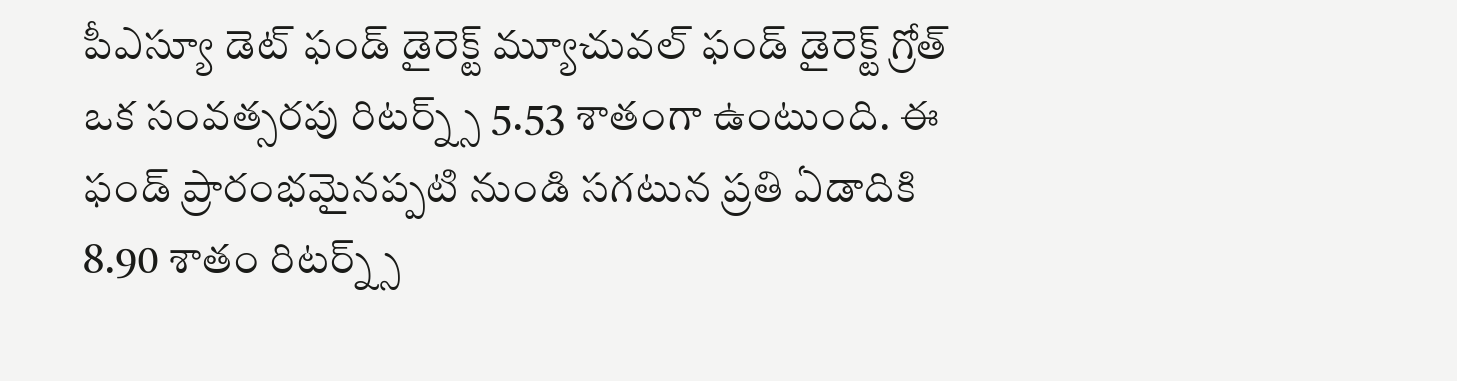పీఎస్యూ డెట్ ఫండ్ డైరెక్ట్ మ్యూచువల్ ఫండ్ డైరెక్ట్ గ్రోత్ ఒక సంవత్సరపు రిటర్న్స్ 5.53 శాతంగా ఉంటుంది. ఈ ఫండ్ ప్రారంభమైనప్పటి నుండి సగటున ప్రతి ఏడాదికి 8.90 శాతం రిటర్న్స్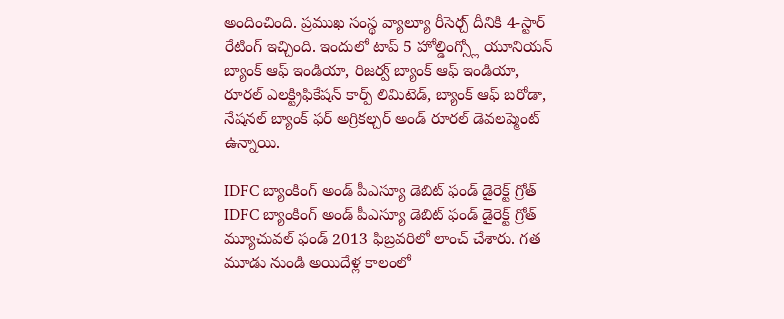అందించింది. ప్రముఖ సంస్థ వ్యాల్యూ రీసెర్చ్ దీనికి 4-స్టార్ రేటింగ్ ఇచ్చింది. ఇందులో టాప్ 5 హోల్డింగ్స్లో యూనియన్ బ్యాంక్ ఆఫ్ ఇండియా, రిజర్వ్ బ్యాంక్ ఆఫ్ ఇండియా, రూరల్ ఎలక్ట్రిఫికేషన్ కార్ప్ లిమిటెడ్, బ్యాంక్ ఆఫ్ బరోడా, నేషనల్ బ్యాంక్ ఫర్ అగ్రికల్చర్ అండ్ రూరల్ డెవలప్మెంట్ ఉన్నాయి.

IDFC బ్యాంకింగ్ అండ్ పీఎస్యూ డెబిట్ ఫండ్ డైరెక్ట్ గ్రోత్
IDFC బ్యాంకింగ్ అండ్ పీఎస్యూ డెబిట్ ఫండ్ డైరెక్ట్ గ్రోత్ మ్యూచువల్ ఫండ్ 2013 ఫిబ్రవరిలో లాంచ్ చేశారు. గత మూడు నుండి అయిదేళ్ల కాలంలో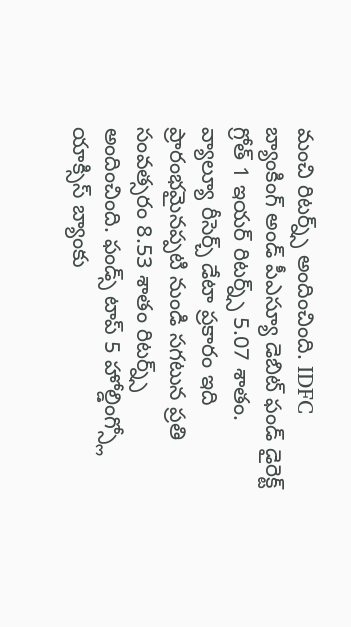మంచి రిటర్న్స్ అందించింది. IDFC బ్యాంకింగ్ అండ్ పీఎస్యూ డెబిట్ ఫండ్ డైరెక్ట్ గ్రోత్ 1 ఇయర్ రిటర్న్స్ 5.07 శాతం. వ్యాల్యూ రీసెర్చ్ డేటా ప్రకారం ఇది ప్రారంభమైనప్పటి నుండి సగటున ప్రతి సంవత్సరం 8.53 శాతం రిటర్న్స్ అందించింది. ఫండ్స్ టాప్ 5 హోల్డింగ్స్లో యాక్సిస్ బ్యాంకు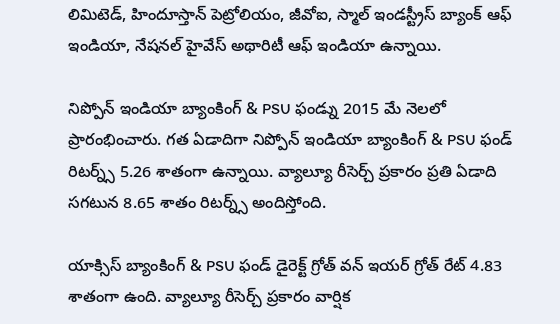లిమిటెడ్, హిందూస్తాన్ పెట్రోలియం, జీవోఐ, స్మాల్ ఇండస్ట్రీస్ బ్యాంక్ ఆఫ్ ఇండియా, నేషనల్ హైవేస్ అథారిటీ ఆఫ్ ఇండియా ఉన్నాయి.

నిప్పోన్ ఇండియా బ్యాంకింగ్ & PSU ఫండ్ను 2015 మే నెలలో ప్రారంభించారు. గత ఏడాదిగా నిప్పోన్ ఇండియా బ్యాంకింగ్ & PSU ఫండ్ రిటర్న్స్ 5.26 శాతంగా ఉన్నాయి. వ్యాల్యూ రీసెర్చ్ ప్రకారం ప్రతి ఏడాది సగటున 8.65 శాతం రిటర్న్స్ అందిస్తోంది.

యాక్సిస్ బ్యాంకింగ్ & PSU ఫండ్ డైరెక్ట్ గ్రోత్ వన్ ఇయర్ గ్రోత్ రేట్ 4.83 శాతంగా ఉంది. వ్యాల్యూ రీసెర్చ్ ప్రకారం వార్షిక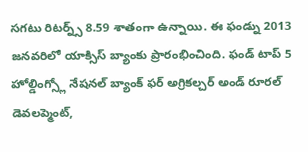సగటు రిటర్న్స్ 8.59 శాతంగా ఉన్నాయి. ఈ ఫండ్ను 2013 జనవరిలో యాక్సిస్ బ్యాంకు ప్రారంభించింది. ఫండ్ టాప్ 5 హోల్డింగ్స్లో నేషనల్ బ్యాంక్ ఫర్ అగ్రికల్చర్ అండ్ రూరల్ డెవలప్మెంట్,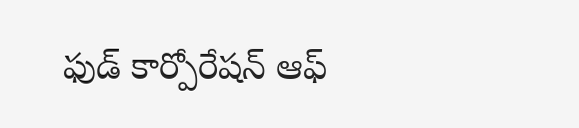ఫుడ్ కార్పోరేషన్ ఆఫ్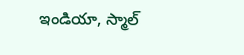ఇండియా, స్మాల్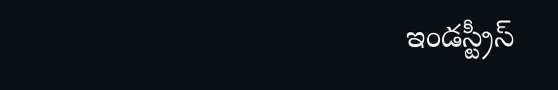ఇండస్ట్రీస్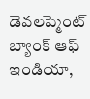డెవలప్మెంట్ బ్యాంక్ ఆఫ్ ఇండియా,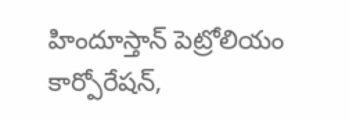హిందూస్తాన్ పెట్రోలియం కార్పోరేషన్,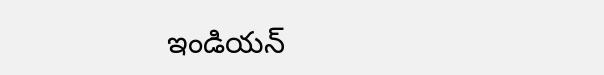ఇండియన్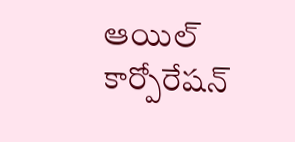ఆయిల్ కార్పోరేషన్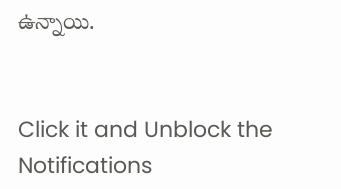ఉన్నాయి.


Click it and Unblock the Notifications